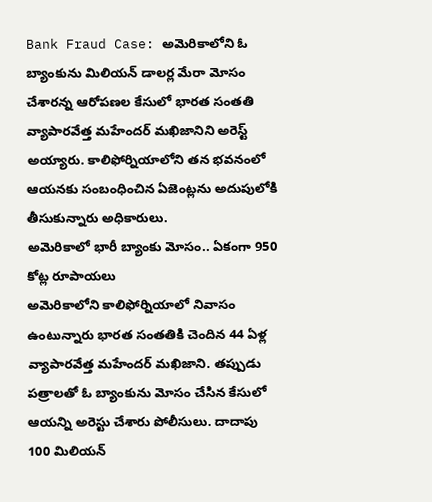Bank Fraud Case: అమెరికాలోని ఓ బ్యాంకును మిలియన్ డాలర్ల మేరా మోసం చేశారన్న ఆరోపణల కేసులో భారత సంతతి వ్యాపారవేత్త మహేందర్ మఖిజానిని అరెస్ట్ అయ్యారు. కాలిఫోర్నియాలోని తన భవనంలో ఆయనకు సంబంధించిన ఏజెంట్లను అదుపులోకి తీసుకున్నారు అధికారులు.
అమెరికాలో భారీ బ్యాంకు మోసం.. ఏకంగా 950 కోట్ల రూపాయలు
అమెరికాలోని కాలిఫోర్నియాలో నివాసం ఉంటున్నారు భారత సంతతికి చెందిన 44 ఏళ్ల వ్యాపారవేత్త మహేందర్ మఖిజాని. తప్పుడు పత్రాలతో ఓ బ్యాంకును మోసం చేసిన కేసులో ఆయన్ని అరెస్టు చేశారు పోలీసులు. దాదాపు 100 మిలియన్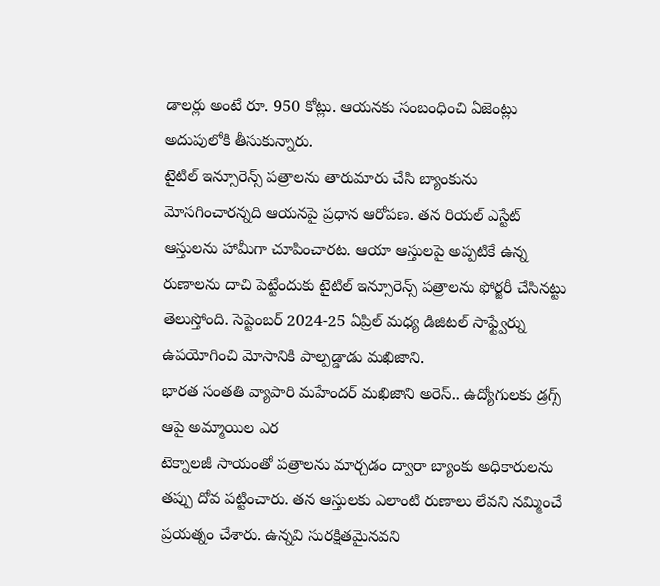డాలర్లు అంటే రూ. 950 కోట్లు. ఆయనకు సంబంధించి ఏజెంట్లు అదుపులోకి తీసుకున్నారు.
టైటిల్ ఇన్సూరెన్స్ పత్రాలను తారుమారు చేసి బ్యాంకును మోసగించారన్నది ఆయనపై ప్రధాన ఆరోపణ. తన రియల్ ఎస్టేట్ ఆస్తులను హామీగా చూపించారట. ఆయా ఆస్తులపై అప్పటికే ఉన్న రుణాలను దాచి పెట్టేందుకు టైటిల్ ఇన్సూరెన్స్ పత్రాలను ఫోర్జరీ చేసినట్టు తెలుస్తోంది. సెప్టెంబర్ 2024-25 ఏప్రిల్ మధ్య డిజిటల్ సాఫ్ట్వేర్ను ఉపయోగించి మోసానికి పాల్పడ్డాడు మఖిజాని.
భారత సంతతి వ్యాపారి మహేందర్ మఖిజాని అరెస్.. ఉద్యోగులకు డ్రగ్స్ ఆపై అమ్మాయిల ఎర
టెక్నాలజీ సాయంతో పత్రాలను మార్చడం ద్వారా బ్యాంకు అధికారులను తప్పు దోవ పట్టించారు. తన ఆస్తులకు ఎలాంటి రుణాలు లేవని నమ్మించే ప్రయత్నం చేశారు. ఉన్నవి సురక్షితమైనవని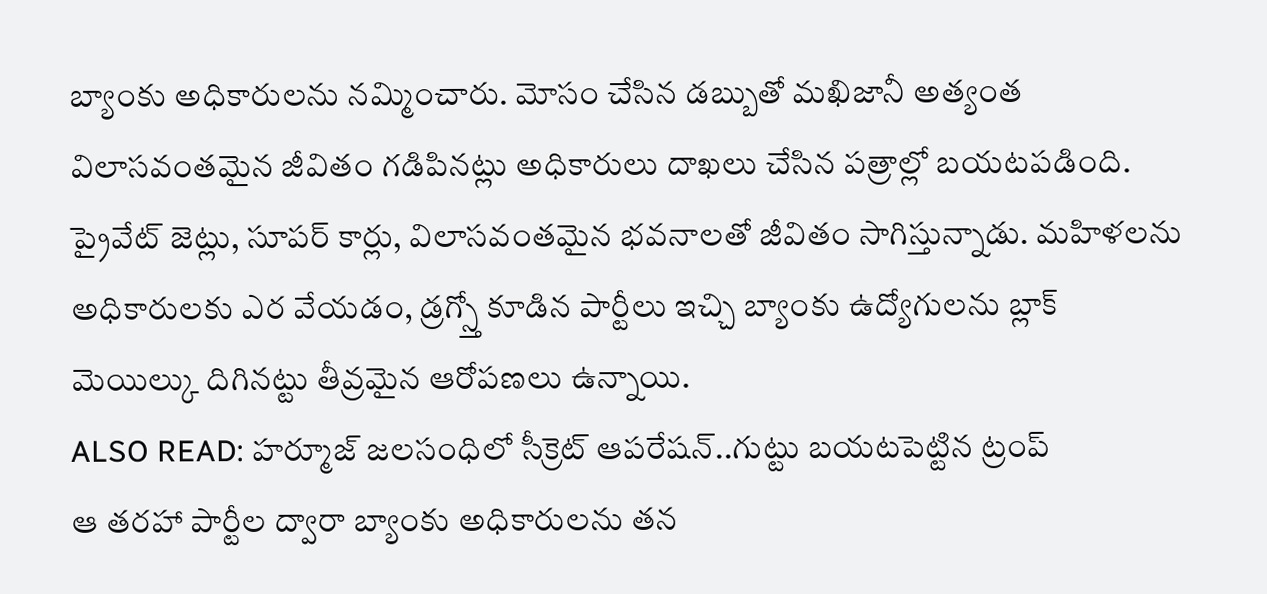బ్యాంకు అధికారులను నమ్మించారు. మోసం చేసిన డబ్బుతో మఖిజానీ అత్యంత విలాసవంతమైన జీవితం గడిపినట్లు అధికారులు దాఖలు చేసిన పత్రాల్లో బయటపడింది.
ప్రైవేట్ జెట్లు, సూపర్ కార్లు, విలాసవంతమైన భవనాలతో జీవితం సాగిస్తున్నాడు. మహిళలను అధికారులకు ఎర వేయడం, డ్రగ్స్తో కూడిన పార్టీలు ఇచ్చి బ్యాంకు ఉద్యోగులను బ్లాక్ మెయిల్కు దిగినట్టు తీవ్రమైన ఆరోపణలు ఉన్నాయి.
ALSO READ: హర్మూజ్ జలసంధిలో సీక్రెట్ ఆపరేషన్..గుట్టు బయటపెట్టిన ట్రంప్
ఆ తరహా పార్టీల ద్వారా బ్యాంకు అధికారులను తన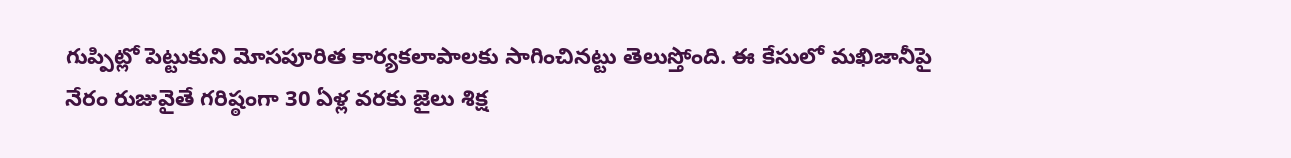గుప్పిట్లో పెట్టుకుని మోసపూరిత కార్యకలాపాలకు సాగించినట్టు తెలుస్తోంది. ఈ కేసులో మఖిజానీపై నేరం రుజువైతే గరిష్ఠంగా 30 ఏళ్ల వరకు జైలు శిక్ష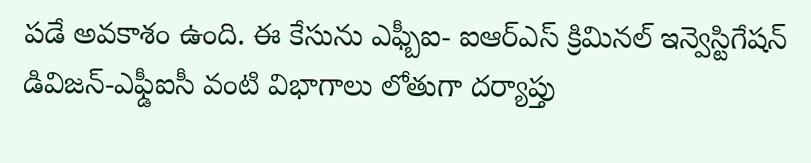పడే అవకాశం ఉంది. ఈ కేసును ఎఫ్బీఐ- ఐఆర్ఎస్ క్రిమినల్ ఇన్వెస్టిగేషన్ డివిజన్-ఎఫ్డీఐసీ వంటి విభాగాలు లోతుగా దర్యాప్తు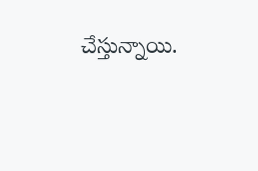చేస్తున్నాయి.